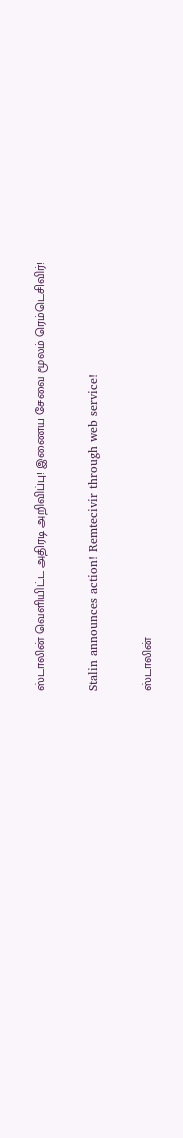ஸ்டாலின் வெளியிட்ட அதிரடி அறிவிப்பு! இணைய சேவை மூலம் ரெம்டெசிவிர்!

Stalin announces action! Remtecivir through web service!

ஸ்டாலின்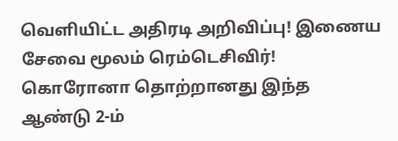வெளியிட்ட அதிரடி அறிவிப்பு! இணைய சேவை மூலம் ரெம்டெசிவிர்! கொரோனா தொற்றானது இந்த ஆண்டு 2-ம்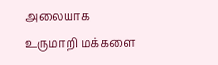அலையாக உருமாறி மக்களை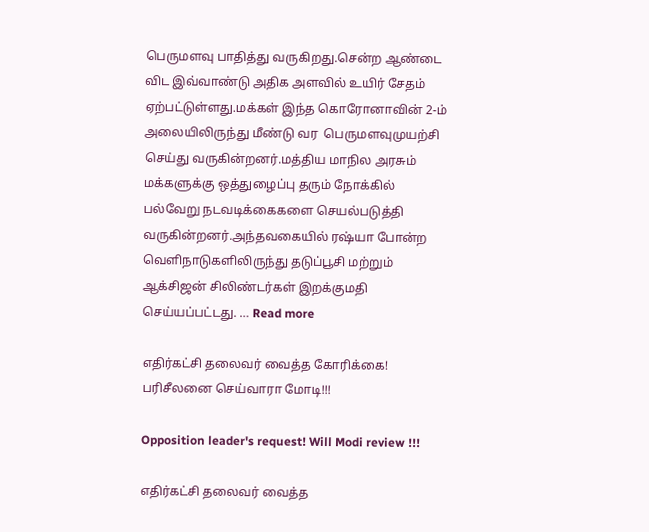பெருமளவு பாதித்து வருகிறது.சென்ற ஆண்டை விட இவ்வாண்டு அதிக அளவில் உயிர் சேதம் ஏற்பட்டுள்ளது.மக்கள் இந்த கொரோனாவின் 2-ம் அலையிலிருந்து மீண்டு வர  பெருமளவுமுயற்சி செய்து வருகின்றனர்.மத்திய மாநில அரசும் மக்களுக்கு ஒத்துழைப்பு தரும் நோக்கில் பல்வேறு நடவடிக்கைகளை செயல்படுத்தி வருகின்றனர்.அந்தவகையில் ரஷ்யா போன்ற வெளிநாடுகளிலிருந்து தடுப்பூசி மற்றும் ஆக்சிஜன் சிலிண்டர்கள் இறக்குமதி செய்யப்பட்டது. … Read more

எதிர்கட்சி தலைவர் வைத்த கோரிக்கை! பரிசீலனை செய்வாரா மோடி!!!

Opposition leader's request! Will Modi review !!!

எதிர்கட்சி தலைவர் வைத்த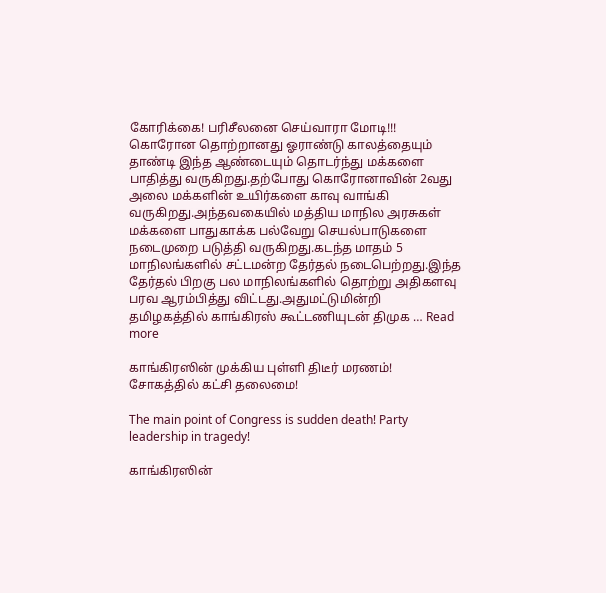கோரிக்கை! பரிசீலனை செய்வாரா மோடி!!! கொரோன தொற்றானது ஓராண்டு காலத்தையும் தாண்டி இந்த ஆண்டையும் தொடர்ந்து மக்களை பாதித்து வருகிறது.தற்போது கொரோனாவின் 2வது அலை மக்களின் உயிர்களை காவு வாங்கி வருகிறது.அந்தவகையில் மத்திய மாநில அரசுகள் மக்களை பாதுகாக்க பல்வேறு செயல்பாடுகளை நடைமுறை படுத்தி வருகிறது.கடந்த மாதம் 5 மாநிலங்களில் சட்டமன்ற தேர்தல் நடைபெற்றது.இந்த தேர்தல் பிறகு பல மாநிலங்களில் தொற்று அதிகளவு பரவ ஆரம்பித்து விட்டது.அதுமட்டுமின்றி தமிழகத்தில் காங்கிரஸ் கூட்டணியுடன் திமுக … Read more

காங்கிரஸின் முக்கிய புள்ளி திடீர் மரணம்! சோகத்தில் கட்சி தலைமை!

The main point of Congress is sudden death! Party leadership in tragedy!

காங்கிரஸின்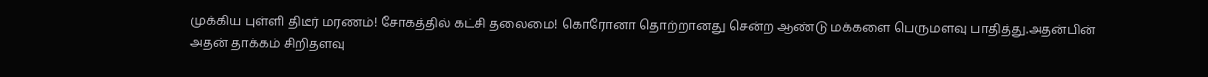முக்கிய புள்ளி திடீர் மரணம்! சோகத்தில் கட்சி தலைமை! கொரோனா தொற்றானது சென்ற ஆண்டு மக்களை பெருமளவு பாதித்து.அதன்பின் அதன் தாக்கம் சிறிதளவு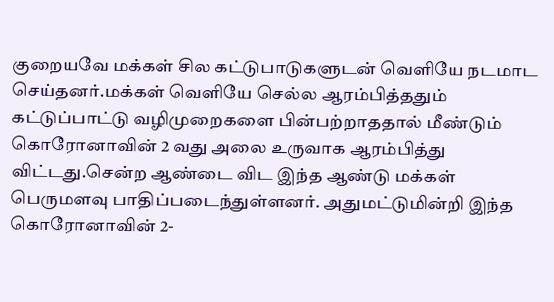குறையவே மக்கள் சில கட்டுபாடுகளுடன் வெளியே நடமாட செய்தனர்.மக்கள் வெளியே செல்ல ஆரம்பித்ததும் கட்டுப்பாட்டு வழிமுறைகளை பின்பற்றாததால் மீண்டும் கொரோனாவின் 2 வது அலை உருவாக ஆரம்பித்து விட்டது.சென்ற ஆண்டை விட இந்த ஆண்டு மக்கள் பெருமளவு பாதிப்படைந்துள்ளனர். அதுமட்டுமின்றி இந்த கொரோனாவின் 2-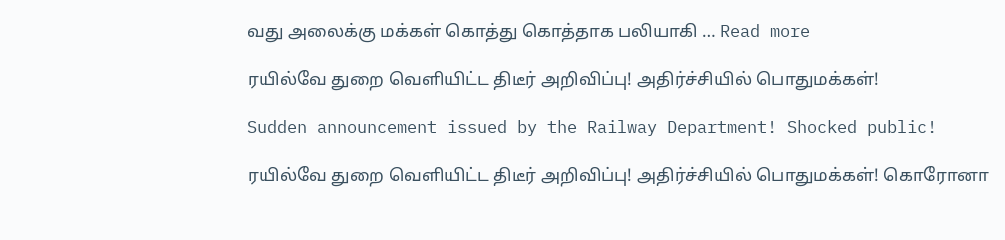வது அலைக்கு மக்கள் கொத்து கொத்தாக பலியாகி … Read more

ரயில்வே துறை வெளியிட்ட திடீர் அறிவிப்பு! அதிர்ச்சியில் பொதுமக்கள்!

Sudden announcement issued by the Railway Department! Shocked public!

ரயில்வே துறை வெளியிட்ட திடீர் அறிவிப்பு! அதிர்ச்சியில் பொதுமக்கள்! கொரோனா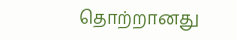தொற்றானது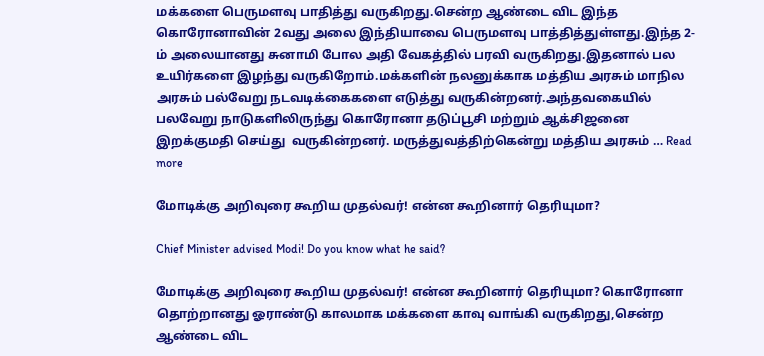மக்களை பெருமளவு பாதித்து வருகிறது.சென்ற ஆண்டை விட இந்த கொரோனாவின் 2வது அலை இந்தியாவை பெருமளவு பாத்தித்துள்ளது.இந்த 2-ம் அலையானது சுனாமி போல அதி வேகத்தில் பரவி வருகிறது.இதனால் பல உயிர்களை இழந்து வருகிறோம்.மக்களின் நலனுக்காக மத்திய அரசும் மாநில அரசும் பல்வேறு நடவடிக்கைகளை எடுத்து வருகின்றனர்.அந்தவகையில் பலவேறு நாடுகளிலிருந்து கொரோனா தடுப்பூசி மற்றும் ஆக்சிஜனை இறக்குமதி செய்து  வருகின்றனர். மருத்துவத்திற்கென்று மத்திய அரசும் … Read more

மோடிக்கு அறிவுரை கூறிய முதல்வர்! என்ன கூறினார் தெரியுமா?

Chief Minister advised Modi! Do you know what he said?

மோடிக்கு அறிவுரை கூறிய முதல்வர்! என்ன கூறினார் தெரியுமா? கொரோனா தொற்றானது ஓராண்டு காலமாக மக்களை காவு வாங்கி வருகிறது,சென்ற ஆண்டை விட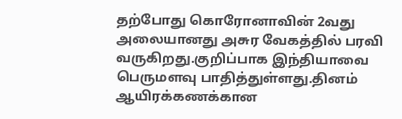தற்போது கொரோனாவின் 2வது அலையானது அசுர வேகத்தில் பரவி வருகிறது.குறிப்பாக இந்தியாவை பெருமளவு பாதித்துள்ளது.தினம் ஆயிரக்கணக்கான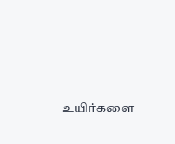உயிர்களை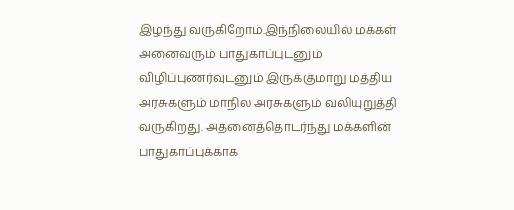இழந்து வருகிறோம்.இந்நிலையில் மக்கள் அனைவரும் பாதுகாப்புடனும் விழிப்புணர்வுடனும் இருக்குமாறு மத்திய அரசுகளும் மாநில அரசுகளும் வலியுறுத்தி வருகிறது. அதனைத்தொடர்ந்து மக்களின் பாதுகாப்புக்காக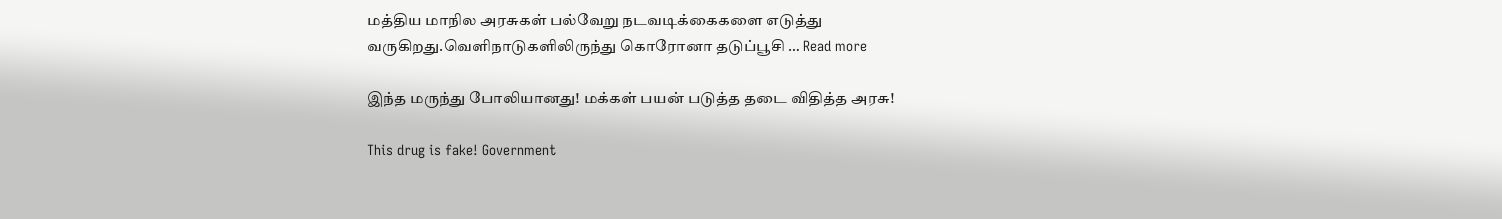மத்திய மாநில அரசுகள் பல்வேறு நடவடிக்கைகளை எடுத்து வருகிறது.வெளிநாடுகளிலிருந்து கொரோனா தடுப்பூசி … Read more

இந்த மருந்து போலியானது! மக்கள் பயன் படுத்த தடை விதித்த அரசு!

This drug is fake! Government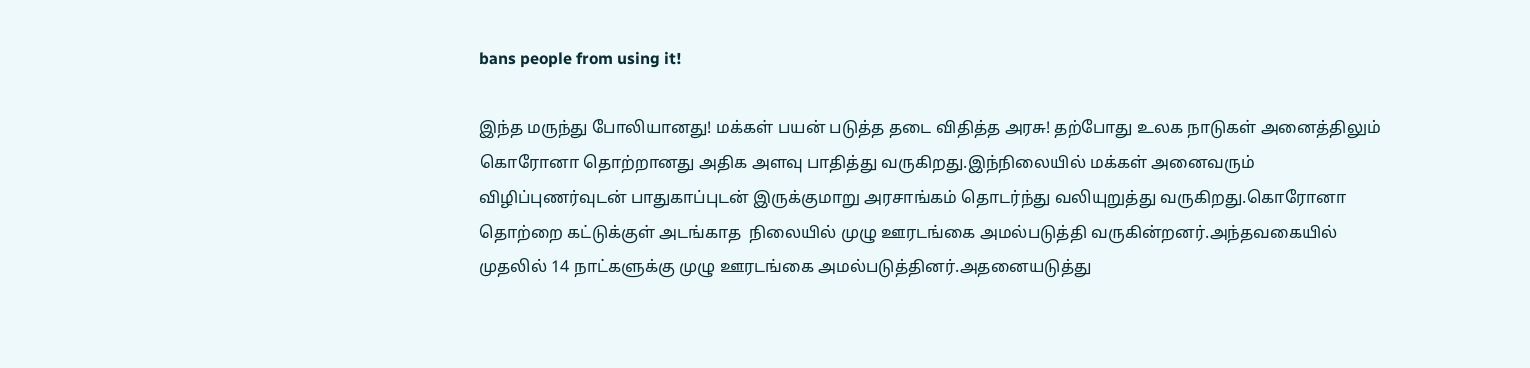bans people from using it!

இந்த மருந்து போலியானது! மக்கள் பயன் படுத்த தடை விதித்த அரசு! தற்போது உலக நாடுகள் அனைத்திலும் கொரோனா தொற்றானது அதிக அளவு பாதித்து வருகிறது.இந்நிலையில் மக்கள் அனைவரும் விழிப்புணர்வுடன் பாதுகாப்புடன் இருக்குமாறு அரசாங்கம் தொடர்ந்து வலியுறுத்து வருகிறது.கொரோனா தொற்றை கட்டுக்குள் அடங்காத  நிலையில் முழு ஊரடங்கை அமல்படுத்தி வருகின்றனர்.அந்தவகையில் முதலில் 14 நாட்களுக்கு முழு ஊரடங்கை அமல்படுத்தினர்.அதனையடுத்து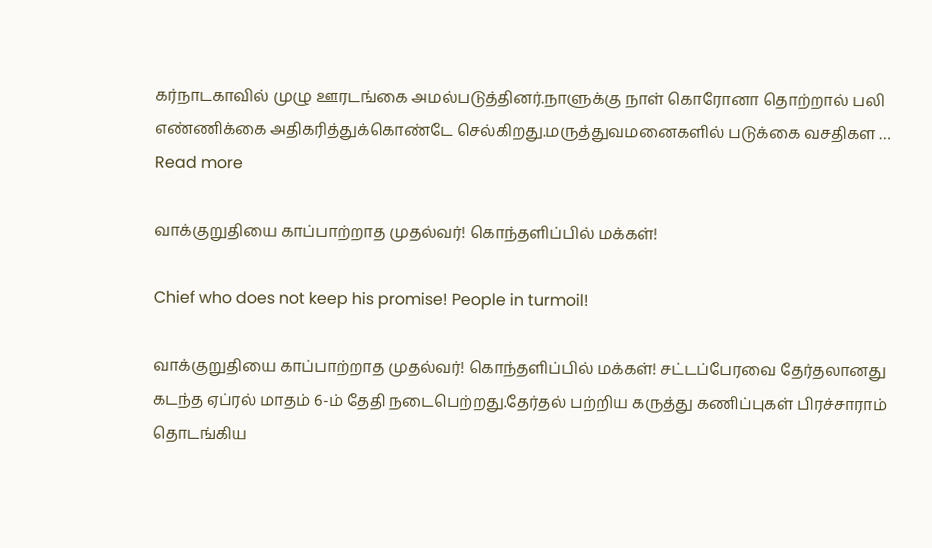கர்நாடகாவில் முழு ஊரடங்கை அமல்படுத்தினர்.நாளுக்கு நாள் கொரோனா தொற்றால் பலி எண்ணிக்கை அதிகரித்துக்கொண்டே செல்கிறது.மருத்துவமனைகளில் படுக்கை வசதிகள … Read more

வாக்குறுதியை காப்பாற்றாத முதல்வர்! கொந்தளிப்பில் மக்கள்!

Chief who does not keep his promise! People in turmoil!

வாக்குறுதியை காப்பாற்றாத முதல்வர்! கொந்தளிப்பில் மக்கள்! சட்டப்பேரவை தேர்தலானது கடந்த ஏப்ரல் மாதம் 6-ம் தேதி நடைபெற்றது.தேர்தல் பற்றிய கருத்து கணிப்புகள் பிரச்சாராம் தொடங்கிய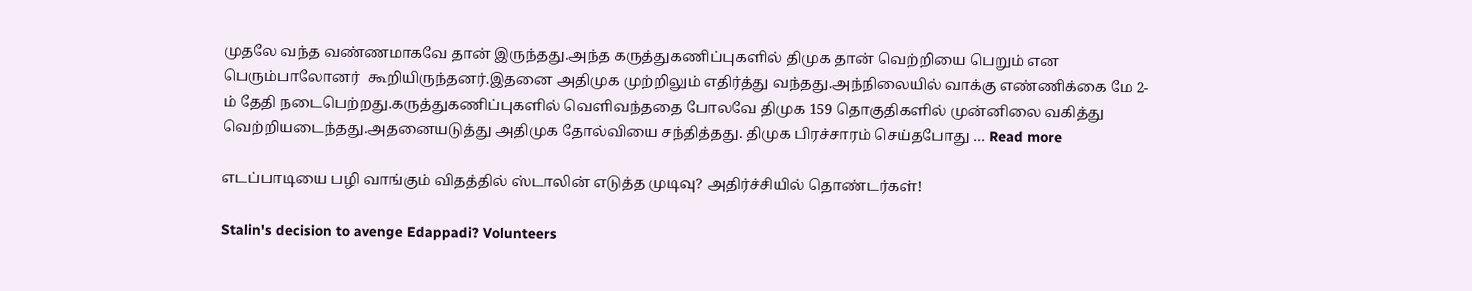முதலே வந்த வண்ணமாகவே தான் இருந்தது.அந்த கருத்துகணிப்புகளில் திமுக தான் வெற்றியை பெறும் என பெரும்பாலோனர்  கூறியிருந்தனர்.இதனை அதிமுக முற்றிலும் எதிர்த்து வந்தது.அந்நிலையில் வாக்கு எண்ணிக்கை மே 2-ம் தேதி நடைபெற்றது.கருத்துகணிப்புகளில் வெளிவந்ததை போலவே திமுக 159 தொகுதிகளில் முன்னிலை வகித்து வெற்றியடைந்தது.அதனையடுத்து அதிமுக தோல்வியை சந்தித்தது. திமுக பிரச்சாரம் செய்தபோது … Read more

எடப்பாடியை பழி வாங்கும் விதத்தில் ஸ்டாலின் எடுத்த முடிவு? அதிர்ச்சியில் தொண்டர்கள்!

Stalin's decision to avenge Edappadi? Volunteers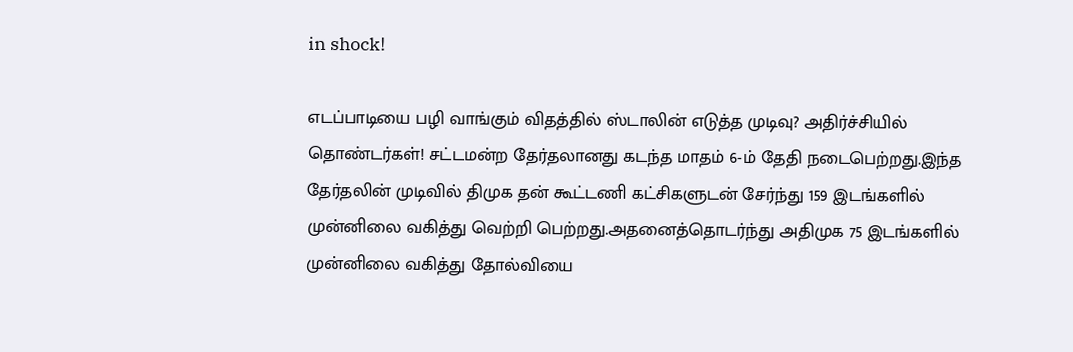in shock!

எடப்பாடியை பழி வாங்கும் விதத்தில் ஸ்டாலின் எடுத்த முடிவு? அதிர்ச்சியில் தொண்டர்கள்! சட்டமன்ற தேர்தலானது கடந்த மாதம் 6-ம் தேதி நடைபெற்றது.இந்த தேர்தலின் முடிவில் திமுக தன் கூட்டணி கட்சிகளுடன் சேர்ந்து 159 இடங்களில் முன்னிலை வகித்து வெற்றி பெற்றது.அதனைத்தொடர்ந்து அதிமுக 75 இடங்களில் முன்னிலை வகித்து தோல்வியை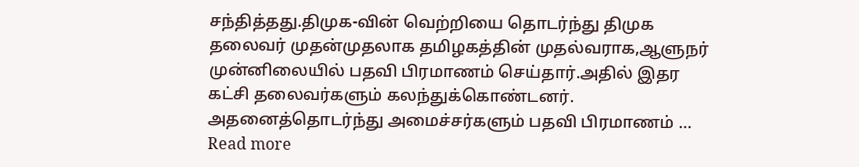சந்தித்தது.திமுக-வின் வெற்றியை தொடர்ந்து திமுக தலைவர் முதன்முதலாக தமிழகத்தின் முதல்வராக,ஆளுநர் முன்னிலையில் பதவி பிரமாணம் செய்தார்.அதில் இதர கட்சி தலைவர்களும் கலந்துக்கொண்டனர். அதனைத்தொடர்ந்து அமைச்சர்களும் பதவி பிரமாணம் … Read more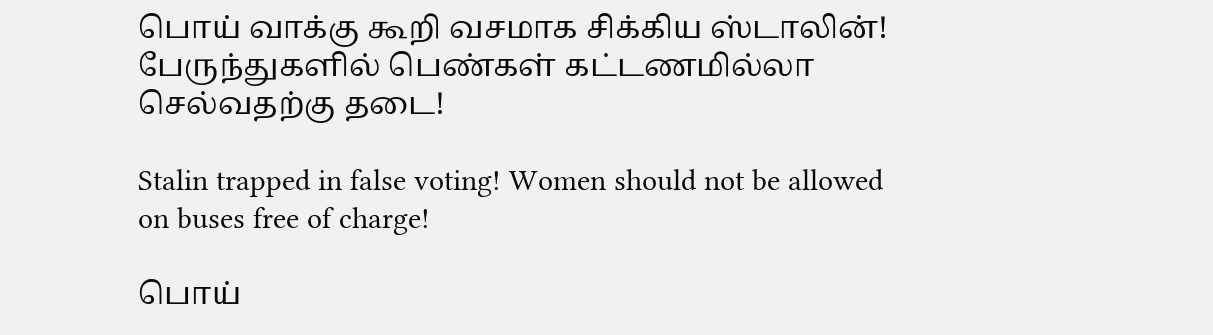பொய் வாக்கு கூறி வசமாக சிக்கிய ஸ்டாலின்! பேருந்துகளில் பெண்கள் கட்டணமில்லா செல்வதற்கு தடை!

Stalin trapped in false voting! Women should not be allowed on buses free of charge!

பொய்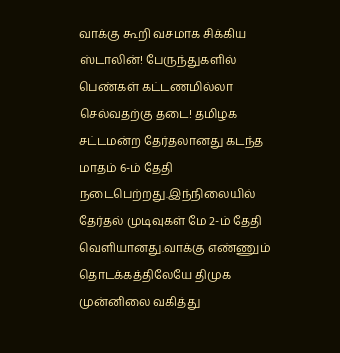வாக்கு கூறி வசமாக சிக்கிய ஸ்டாலின்! பேருந்துகளில் பெண்கள் கட்டணமில்லா செல்வதற்கு தடை! தமிழக சட்டமன்ற தேர்தலானது கடந்த மாதம் 6-ம் தேதி நடைபெற்றது.இந்நிலையில் தேர்தல் முடிவுகள் மே 2-ம் தேதி வெளியானது.வாக்கு எண்ணும் தொடக்கத்திலேயே திமுக முன்னிலை வகித்து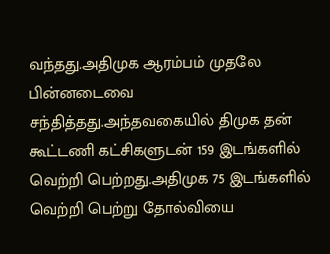வந்தது.அதிமுக ஆரம்பம் முதலே பின்னடைவை சந்தித்தது.அந்தவகையில் திமுக தன் கூட்டணி கட்சிகளுடன் 159 இடங்களில் வெற்றி பெற்றது.அதிமுக 75 இடங்களில் வெற்றி பெற்று தோல்வியை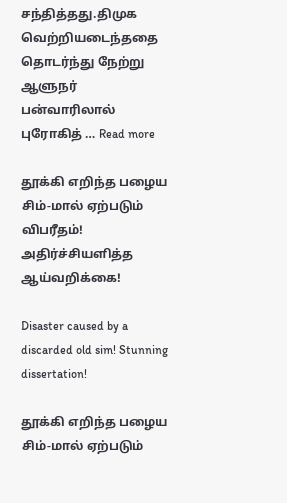சந்தித்தது.திமுக வெற்றியடைந்ததை தொடர்ந்து நேற்று ஆளுநர் பன்வாரிலால் புரோகித் … Read more

தூக்கி எறிந்த பழைய சிம்-மால் ஏற்படும் விபரீதம்! அதிர்ச்சியளித்த ஆய்வறிக்கை!

Disaster caused by a discarded old sim! Stunning dissertation!

தூக்கி எறிந்த பழைய சிம்-மால் ஏற்படும்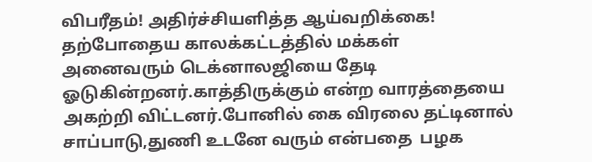விபரீதம்! அதிர்ச்சியளித்த ஆய்வறிக்கை! தற்போதைய காலக்கட்டத்தில் மக்கள் அனைவரும் டெக்னாலஜியை தேடி ஓடுகின்றனர்.காத்திருக்கும் என்ற வாரத்தையை அகற்றி விட்டனர்.போனில் கை விரலை தட்டினால் சாப்பாடு,துணி உடனே வரும் என்பதை  பழக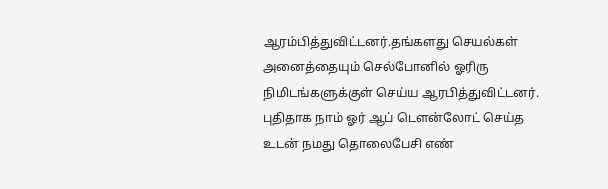ஆரம்பித்துவிட்டனர்.தங்களது செயல்கள் அனைத்தையும் செல்போனில் ஓரிரு நிமிடங்களுக்குள் செய்ய ஆரபித்துவிட்டனர். புதிதாக நாம் ஓர் ஆப் டௌன்லோட் செய்த உடன் நமது தொலைபேசி எண்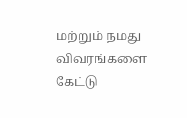மற்றும் நமது விவரங்களை கேட்டு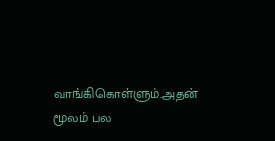வாங்கிகொள்ளும்.அதன் மூலம் பல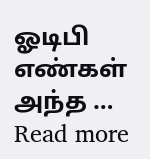ஓடிபி எண்கள் அந்த … Read more